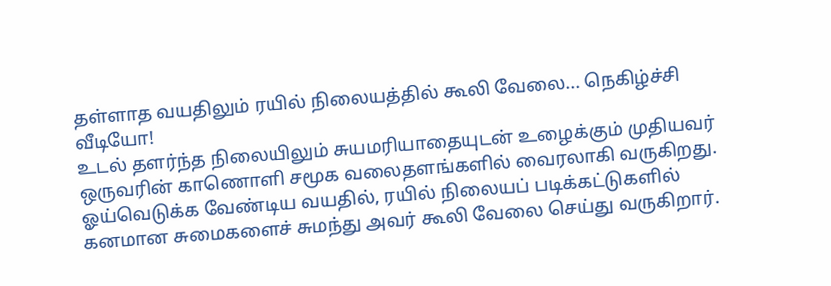தள்ளாத வயதிலும் ரயில் நிலையத்தில் கூலி வேலை... நெகிழ்ச்சி வீடியோ!
உடல் தளர்ந்த நிலையிலும் சுயமரியாதையுடன் உழைக்கும் முதியவர் ஒருவரின் காணொளி சமூக வலைதளங்களில் வைரலாகி வருகிறது. ஓய்வெடுக்க வேண்டிய வயதில், ரயில் நிலையப் படிக்கட்டுகளில் கனமான சுமைகளைச் சுமந்து அவர் கூலி வேலை செய்து வருகிறார்.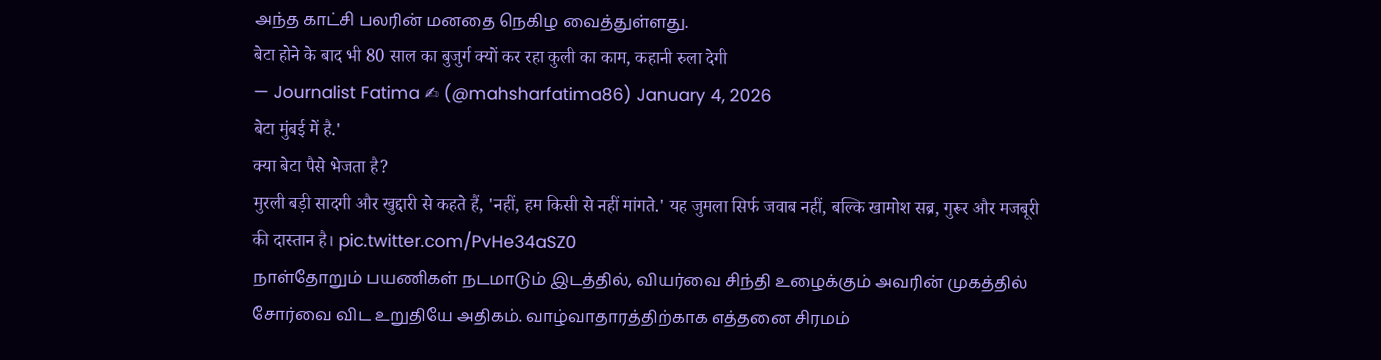அந்த காட்சி பலரின் மனதை நெகிழ வைத்துள்ளது.
बेटा होने के बाद भी 80 साल का बुजुर्ग क्यों कर रहा कुली का काम, कहानी रुला देगी
— Journalist Fatima ✍ (@mahsharfatima86) January 4, 2026
बेटा मुंबई में है.'
क्या बेटा पैसे भेजता है?
मुरली बड़ी सादगी और खुद्दारी से कहते हैं, 'नहीं, हम किसी से नहीं मांगते.' यह जुमला सिर्फ जवाब नहीं, बल्कि खामोश सब्र, गुरूर और मजबूरी की दास्तान है। pic.twitter.com/PvHe34aSZ0
நாள்தோறும் பயணிகள் நடமாடும் இடத்தில், வியர்வை சிந்தி உழைக்கும் அவரின் முகத்தில் சோர்வை விட உறுதியே அதிகம். வாழ்வாதாரத்திற்காக எத்தனை சிரமம்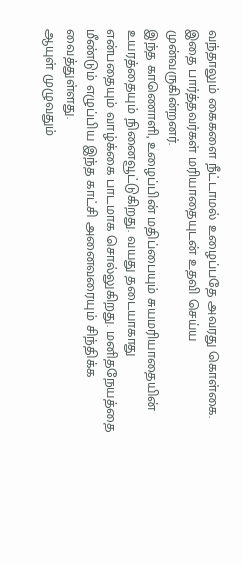வந்தாலும் கைகளை நீட்டாமல் உழைப்பதே அவரது கொள்கை. இதை பார்த்தவர்கள் மரியாதையுடன் உதவி செய்ய முன்வருகின்றனர்.
இந்த காணொளி, உழைப்பின் மதிப்பையும் சுயமரியாதையின் உயரத்தையும் நினைவூட்டுகிறது. வயது தடையாகாது என்பதையும் வாழ்க்கை பாடமாக சொல்லுகிறது. மனிதநேயத்தை மீண்டும் எழுப்பிய இந்த காட்சி அனைவரையும் சிந்திக்க வைத்துள்ளது.
ஆயுள் முழுவதும்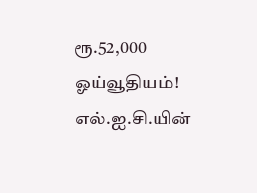ரூ.52,000 ஓய்வூதியம்! எல்.ஐ.சி.யின்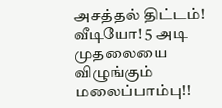அசத்தல் திட்டம்!
வீடியோ! 5 அடி முதலையை விழுங்கும் மலைப்பாம்பு!!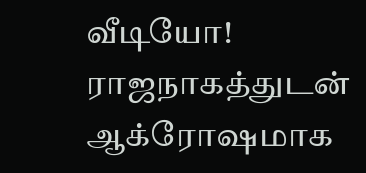வீடியோ! ராஜநாகத்துடன் ஆக்ரோஷமாக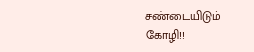சண்டையிடும் கோழி!!